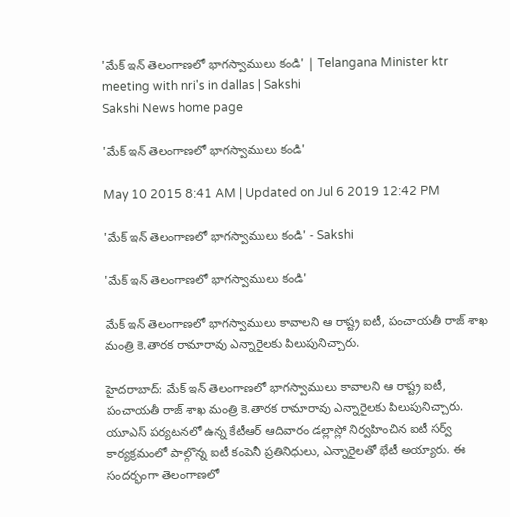'మేక్ ఇన్ తెలంగాణలో భాగస్వాములు కండి' | Telangana Minister ktr meeting with nri's in dallas | Sakshi
Sakshi News home page

'మేక్ ఇన్ తెలంగాణలో భాగస్వాములు కండి'

May 10 2015 8:41 AM | Updated on Jul 6 2019 12:42 PM

'మేక్ ఇన్ తెలంగాణలో భాగస్వాములు కండి' - Sakshi

'మేక్ ఇన్ తెలంగాణలో భాగస్వాములు కండి'

మేక్ ఇన్ తెలంగాణలో భాగస్వాములు కావాలని ఆ రాష్ట్ర ఐటీ, పంచాయతీ రాజ్ శాఖ మంత్రి కె.తారక రామారావు ఎన్నారైలకు పిలుపునిచ్చారు.

హైదరాబాద్: మేక్ ఇన్ తెలంగాణలో భాగస్వాములు కావాలని ఆ రాష్ట్ర ఐటీ, పంచాయతీ రాజ్ శాఖ మంత్రి కె.తారక రామారావు ఎన్నారైలకు పిలుపునిచ్చారు.  యూఎస్ పర్యటనలో ఉన్న కేటీఆర్ ఆదివారం డల్లాస్లో నిర్వహించిన ఐటీ సర్వ్ కార్యక్రమంలో పాల్గొన్న ఐటీ కంపెనీ ప్రతినిధులు, ఎన్నారైలతో భేటీ అయ్యారు. ఈ సందర్భంగా తెలంగాణలో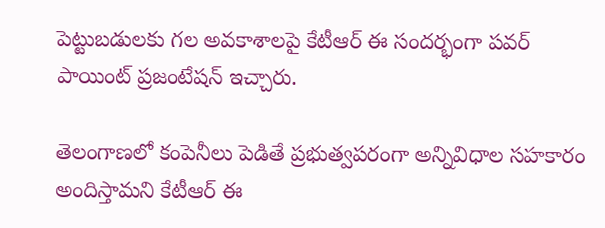పెట్టుబడులకు గల అవకాశాలపై కేటీఆర్ ఈ సందర్భంగా పవర్ పాయింట్ ప్రజంటేషన్ ఇచ్చారు.

తెలంగాణలో కంపెనీలు పెడితే ప్రభుత్వపరంగా అన్నివిధాల సహకారం అందిస్తామని కేటీఆర్ ఈ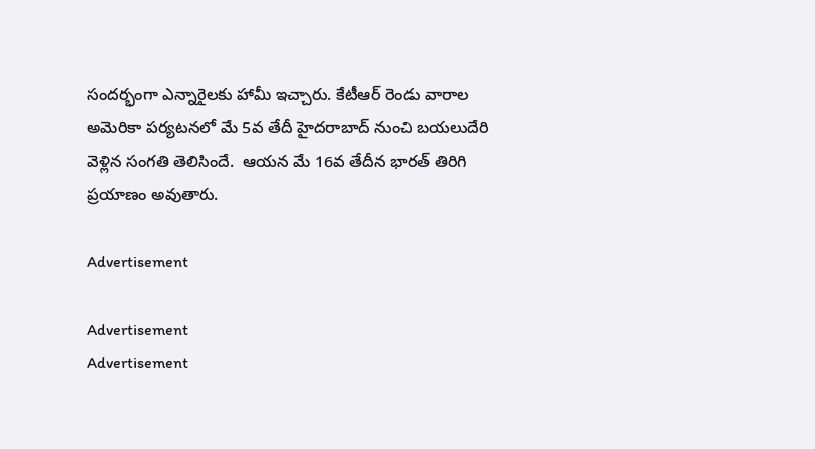సందర్భంగా ఎన్నారైలకు హామీ ఇచ్చారు. కేటీఆర్ రెండు వారాల అమెరికా పర్యటనలో మే 5వ తేదీ హైదరాబాద్ నుంచి బయలుదేరి వెళ్లిన సంగతి తెలిసిందే.  ఆయన మే 16వ తేదీన భారత్ తిరిగి ప్రయాణం అవుతారు.

Advertisement

Advertisement
Advertisement